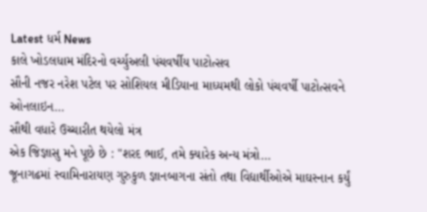Latest ધર્મ News
કાલે ખોડલધામ મંદિરનો વર્ચ્યુઅલી પંચવર્ષીય પાટોત્સવ
સૌની નજર નરેશ પટેલ પર સોશિયલ મીડિયાના માધ્યમથી લોકો પંચવર્ષી પાટોત્સવને ઓનલાઇન…
સૌથી વધારે ઉચ્ચારીત થયેલો મંત્ર
એક જિજ્ઞાસુ મને પૂછે છે : "શરદ ભાઈ, તમે ક્યારેક અન્ય મંત્રો…
જૂનાગઢમાં સ્વામિનારાયણ ગુરુકુળ જ્ઞાનબાગના સંતો તથા વિદ્યાર્થીઓએ માઘસ્નાન કર્યું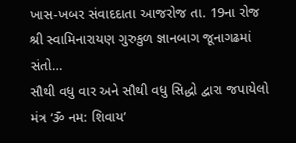ખાસ-ખબર સંવાદદાતા આજરોજ તા. 19ના રોજ શ્રી સ્વામિનારાયણ ગુરુકુળ જ્ઞાનબાગ જૂનાગઢમાં સંતો…
સૌથી વધુ વાર અને સૌથી વધુ સિદ્ધો દ્વારા જપાયેલો મંત્ર ‘ૐ નમ: શિવાય’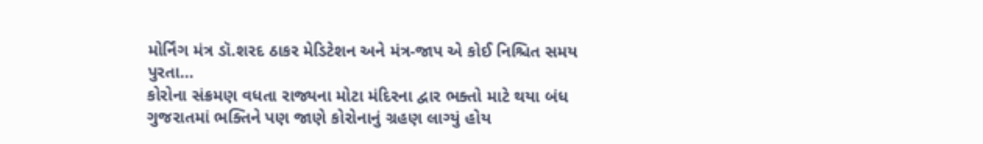મોર્નિંગ મંત્ર ડૉ.શરદ ઠાકર મેડિટેશન અને મંત્ર-જાપ એ કોઈ નિશ્ચિત સમય પુરતા…
કોરોના સંક્રમણ વધતા રાજ્યના મોટા મંદિરના દ્વાર ભક્તો માટે થયા બંધ
ગુજરાતમાં ભક્તિને પણ જાણે કોરોનાનું ગ્રહણ લાગ્યું હોય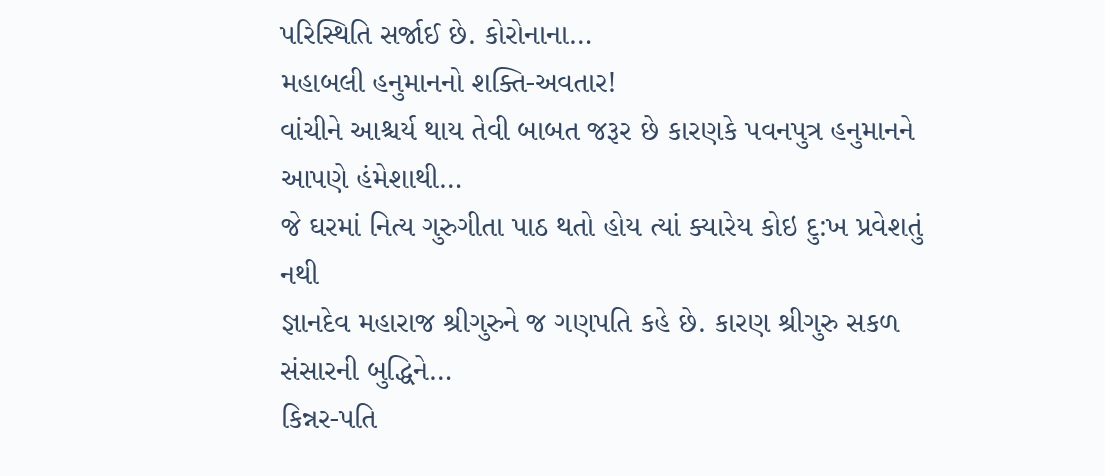પરિસ્થિતિ સર્જાઈ છે. કોરોનાના…
મહાબલી હનુમાનનો શક્તિ-અવતાર!
વાંચીને આશ્ચર્ય થાય તેવી બાબત જરૂર છે કારણકે પવનપુત્ર હનુમાનને આપણે હંમેશાથી…
જે ઘરમાં નિત્ય ગુરુગીતા પાઠ થતો હોય ત્યાં ક્યારેય કોઇ દુ:ખ પ્રવેશતું નથી
જ્ઞાનદેવ મહારાજ શ્રીગુરુને જ ગણપતિ કહે છે. કારણ શ્રીગુરુ સકળ સંસારની બુદ્ધિને…
કિન્નર-પતિ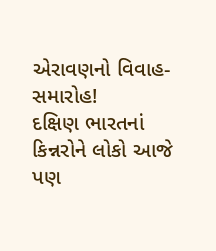એરાવણનો વિવાહ-સમારોહ!
દક્ષિણ ભારતનાં કિન્નરોને લોકો આજે પણ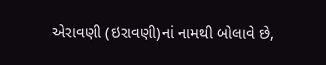એરાવણી (ઇરાવણી)નાં નામથી બોલાવે છે,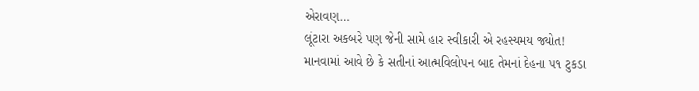એરાવણ…
લૂંટારા અકબરે પણ જેની સામે હાર સ્વીકારી એ રહસ્યમય જ્યોત!
માનવામાં આવે છે કે સતીનાં આત્મવિલોપન બાદ તેમનાં દેહના ૫૧ ટુકડા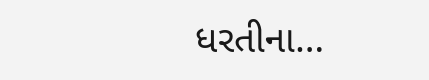ધરતીના…